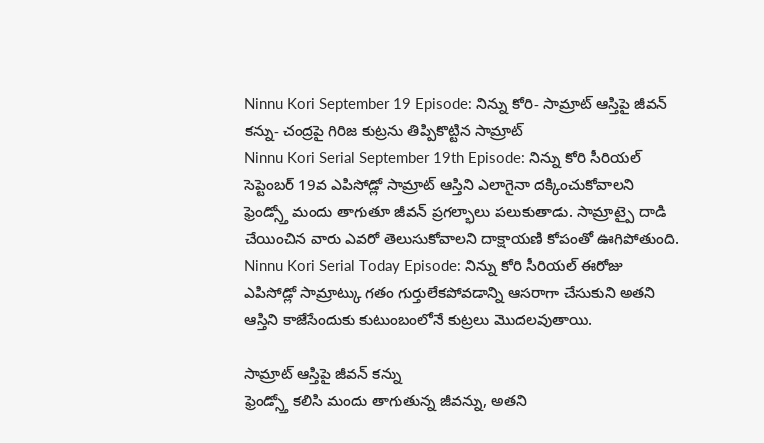Ninnu Kori September 19 Episode: నిన్ను కోరి- సామ్రాట్ ఆస్తిపై జీవన్ కన్ను- చంద్రపై గిరిజ కుట్రను తిప్పికొట్టిన సామ్రాట్
Ninnu Kori Serial September 19th Episode: నిన్ను కోరి సీరియల్ సెప్టెంబర్ 19వ ఎపిసోడ్లో సామ్రాట్ ఆస్తిని ఎలాగైనా దక్కించుకోవాలని ఫ్రెండ్స్తో మందు తాగుతూ జీవన్ ప్రగల్భాలు పలుకుతాడు. సామ్రాట్పై దాడి చేయించిన వారు ఎవరో తెలుసుకోవాలని దాక్షాయణి కోపంతో ఊగిపోతుంది.
Ninnu Kori Serial Today Episode: నిన్ను కోరి సీరియల్ ఈరోజు ఎపిసోడ్లో సామ్రాట్కు గతం గుర్తులేకపోవడాన్ని ఆసరాగా చేసుకుని అతని ఆస్తిని కాజేసేందుకు కుటుంబంలోనే కుట్రలు మొదలవుతాయి.

సామ్రాట్ ఆస్తిపై జీవన్ కన్ను
ఫ్రెండ్స్తో కలిసి మందు తాగుతున్న జీవన్ను, అతని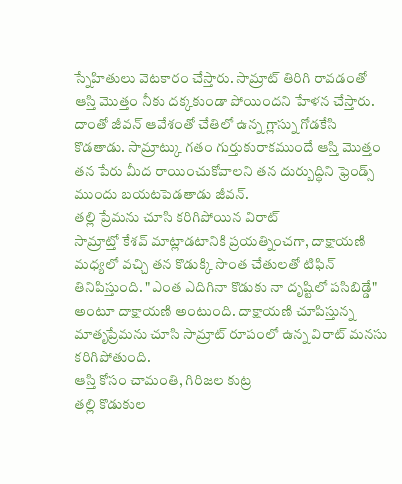స్నేహితులు వెటకారం చేస్తారు. సామ్రాట్ తిరిగి రావడంతో ఆస్తి మొత్తం నీకు దక్కకుండా పోయిందని హేళన చేస్తారు. దాంతో జీవన్ ఆవేశంతో చేతిలో ఉన్న గ్లాస్ను గోడకేసి కొడతాడు. సామ్రాట్కు గతం గుర్తుకురాకముందే ఆస్తి మొత్తం తన పేరు మీద రాయించుకోవాలని తన దుర్బుద్ధిని ఫ్రెండ్స్ ముందు బయటపెడతాడు జీవన్.
తల్లి ప్రేమను చూసి కరిగిపోయిన విరాట్
సామ్రాట్తో కేశవ్ మాట్లాడటానికి ప్రయత్నించగా, దాక్షాయణి మధ్యలో వచ్చి తన కొడుక్కి సొంత చేతులతో టిఫిన్ తినిపిస్తుంది. "ఎంత ఎదిగినా కొడుకు నా దృష్టిలో పసిబిడ్డే" అంటూ దాక్షాయణి అంటుంది. దాక్షాయణి చూపిస్తున్న మాతృప్రేమను చూసి సామ్రాట్ రూపంలో ఉన్న విరాట్ మనసు కరిగిపోతుంది.
ఆస్తి కోసం చామంతి, గిరిజల కుట్ర
తల్లి కొడుకుల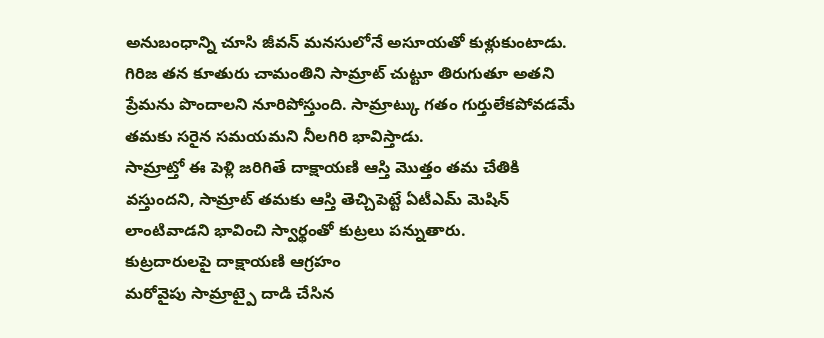అనుబంధాన్ని చూసి జీవన్ మనసులోనే అసూయతో కుళ్లుకుంటాడు. గిరిజ తన కూతురు చామంతిని సామ్రాట్ చుట్టూ తిరుగుతూ అతని ప్రేమను పొందాలని నూరిపోస్తుంది. సామ్రాట్కు గతం గుర్తులేకపోవడమే తమకు సరైన సమయమని నీలగిరి భావిస్తాడు.
సామ్రాట్తో ఈ పెళ్లి జరిగితే దాక్షాయణి ఆస్తి మొత్తం తమ చేతికి వస్తుందని, సామ్రాట్ తమకు ఆస్తి తెచ్చిపెట్టే ఏటీఎమ్ మెషిన్ లాంటివాడని భావించి స్వార్థంతో కుట్రలు పన్నుతారు.
కుట్రదారులపై దాక్షాయణి ఆగ్రహం
మరోవైపు సామ్రాట్పై దాడి చేసిన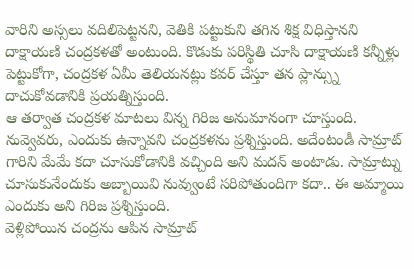వారిని అస్సలు వదిలిపెట్టనని, వెతికి పట్టుకుని తగిన శిక్ష విధిస్తానని దాక్షాయణి చంద్రకళతో అంటుంది. కొడుకు పరిస్థితి చూసి దాక్షాయణి కన్నీళ్లు పెట్టుకోగా, చంద్రకళ ఏమీ తెలియనట్లు కవర్ చేస్తూ తన ప్లాన్స్ను దాచుకోవడానికి ప్రయత్నిస్తుంది.
ఆ తర్వాత చంద్రకళ మాటలు విన్న గిరిజ అనుమానంగా చూస్తుంది. నువ్వెవరు, ఎందుకు ఉన్నావని చంద్రకళను ప్రశ్నిస్తుంది. అదేంటండీ సామ్రాట్ గారిని మేమే కదా చూసుకోడానికి వచ్చింది అని మదన్ అంటాడు. సామ్రాట్ను చూసుకునేందుకు అబ్బాయివి నువ్వుంటే సరిపోతుందిగా కదా.. ఈ అమ్మాయి ఎందుకు అని గిరిజ ప్రశ్నిస్తుంది.
వెళ్లిపోయిన చంద్రను ఆపిన సామ్రాట్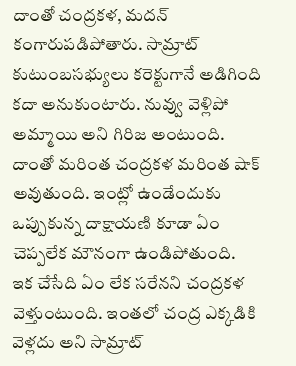దాంతో చంద్రకళ, మదన్ కంగారుపడిపోతారు. సామ్రాట్ కుటుంబసభ్యులు కరెక్టుగానే అడిగింది కదా అనుకుంటారు. నువ్వు వెళ్లిపో అమ్మాయి అని గిరిజ అంటుంది. దాంతో మరింత చంద్రకళ మరింత షాక్ అవుతుంది. ఇంట్లో ఉండేందుకు ఒప్పుకున్న దాక్షాయణి కూడా ఏం చెప్పలేక మౌనంగా ఉండిపోతుంది.
ఇక చేసేది ఏం లేక సరేనని చంద్రకళ వెళ్తుంటుంది. ఇంతలో చంద్ర ఎక్కడికి వెళ్లదు అని సామ్రాట్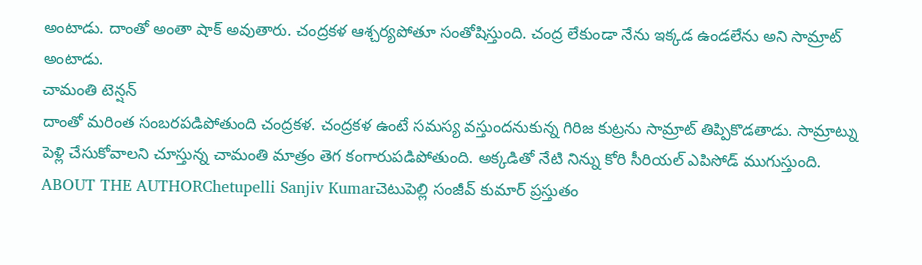అంటాడు. దాంతో అంతా షాక్ అవుతారు. చంద్రకళ ఆశ్చర్యపోతూ సంతోషిస్తుంది. చంద్ర లేకుండా నేను ఇక్కడ ఉండలేను అని సామ్రాట్ అంటాడు.
చామంతి టెన్షన్
దాంతో మరింత సంబరపడిపోతుంది చంద్రకళ. చంద్రకళ ఉంటే సమస్య వస్తుందనుకున్న గిరిజ కుట్రను సామ్రాట్ తిప్పికొడతాడు. సామ్రాట్ను పెళ్లి చేసుకోవాలని చూస్తున్న చామంతి మాత్రం తెగ కంగారుపడిపోతుంది. అక్కడితో నేటి నిన్ను కోరి సీరియల్ ఎపిసోడ్ ముగుస్తుంది.
ABOUT THE AUTHORChetupelli Sanjiv Kumarచెటుపెల్లి సంజీవ్ కుమార్ ప్రస్తుతం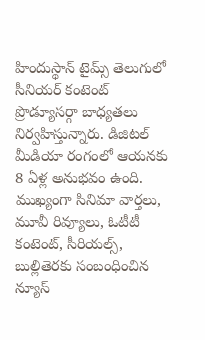హిందుస్థాన్ టైమ్స్ తెలుగులో సీనియర్ కంటెంట్ ప్రొడ్యూసర్గా బాధ్యతలు నిర్వహిస్తున్నారు. డిజిటల్ మీడియా రంగంలో ఆయనకు 8 ఏళ్ల అనుభవం ఉంది. ముఖ్యంగా సినిమా వార్తలు, మూవీ రివ్యూలు, ఓటీటీ కంటెంట్, సీరియల్స్, బుల్లితెరకు సంబంధించిన న్యూస్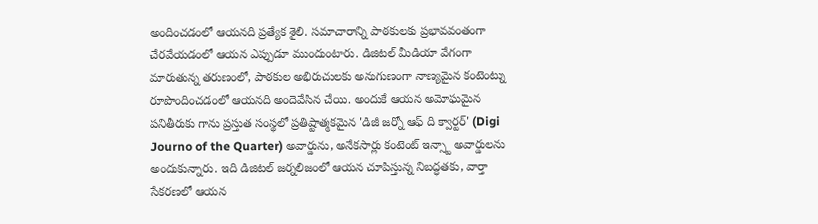అందించడంలో ఆయనది ప్రత్యేక శైలి. సమాచారాన్ని పాఠకులకు ప్రభావవంతంగా చేరవేయడంలో ఆయన ఎప్పుడూ ముందుంటారు. డిజిటల్ మీడియా వేగంగా మారుతున్న తరుణంలో, పాఠకుల అభిరుచులకు అనుగుణంగా నాణ్యమైన కంటెంట్ను రూపొందించడంలో ఆయనది అందెవేసిన చేయి. అందుకే ఆయన అమోఘమైన పనితీరుకు గాను ప్రస్తుత సంస్థలో ప్రతిష్టాత్మకమైన 'డిజీ జర్నో ఆఫ్ ది క్వార్టర్' (Digi Journo of the Quarter) అవార్డును, అనేకసార్లు కంటెంట్ ఇన్స్టా అవార్డులను అందుకున్నారు. ఇది డిజిటల్ జర్నలిజంలో ఆయన చూపిస్తున్న నిబద్ధతకు, వార్తా సేకరణలో ఆయన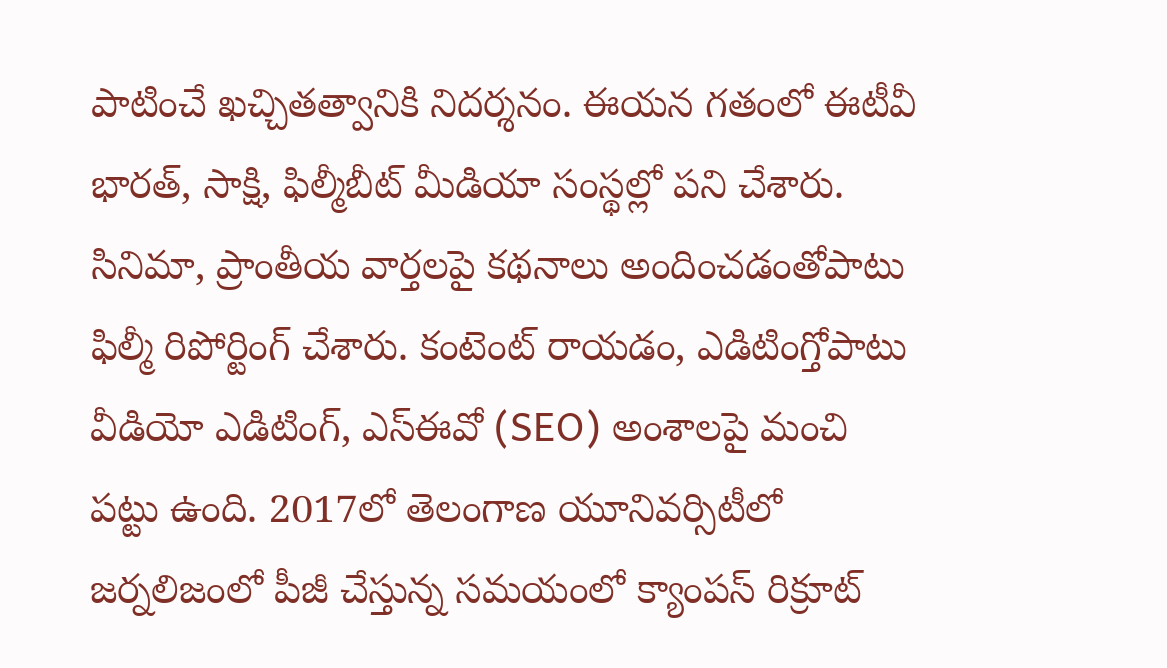పాటించే ఖచ్చితత్వానికి నిదర్శనం. ఈయన గతంలో ఈటీవీ భారత్, సాక్షి, ఫిల్మీబీట్ మీడియా సంస్థల్లో పని చేశారు. సినిమా, ప్రాంతీయ వార్తలపై కథనాలు అందించడంతోపాటు ఫిల్మీ రిపోర్టింగ్ చేశారు. కంటెంట్ రాయడం, ఎడిటింగ్తోపాటు వీడియో ఎడిటింగ్, ఎస్ఈవో (SEO) అంశాలపై మంచి పట్టు ఉంది. 2017లో తెలంగాణ యూనివర్సిటీలో జర్నలిజంలో పీజీ చేస్తున్న సమయంలో క్యాంపస్ రిక్రూట్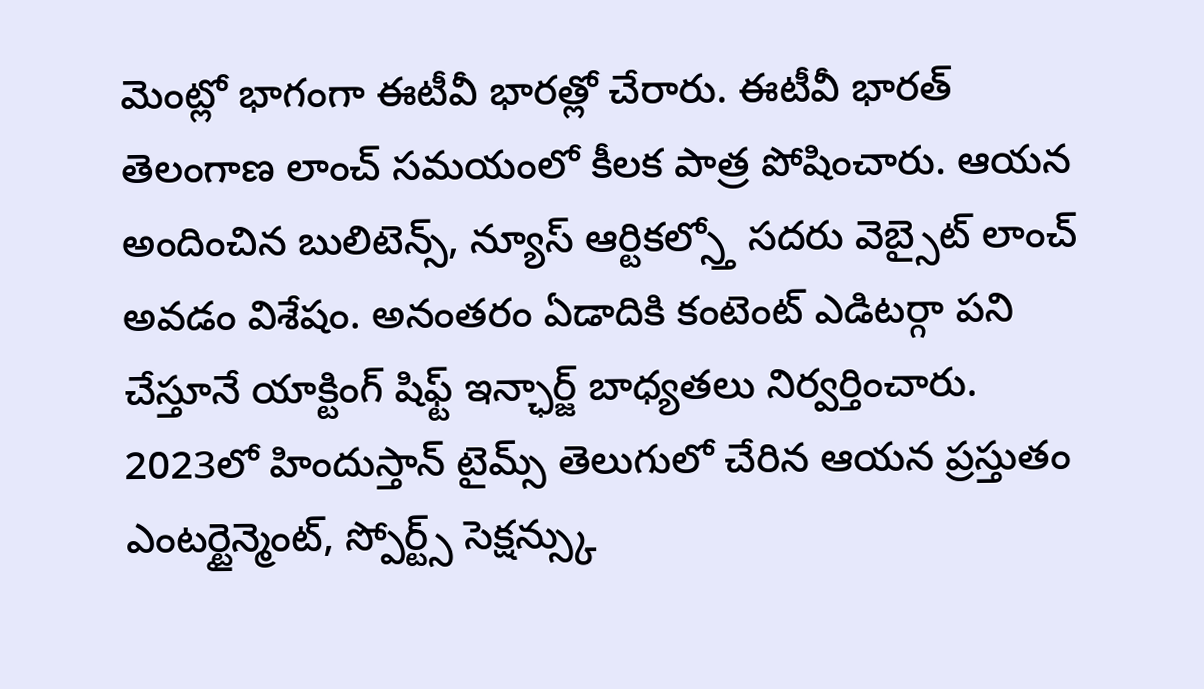మెంట్లో భాగంగా ఈటీవీ భారత్లో చేరారు. ఈటీవీ భారత్ తెలంగాణ లాంచ్ సమయంలో కీలక పాత్ర పోషించారు. ఆయన అందించిన బులిటెన్స్, న్యూస్ ఆర్టికల్స్తో సదరు వెబ్సైట్ లాంచ్ అవడం విశేషం. అనంతరం ఏడాదికి కంటెంట్ ఎడిటర్గా పని చేస్తూనే యాక్టింగ్ షిఫ్ట్ ఇన్ఛార్జ్ బాధ్యతలు నిర్వర్తించారు. 2023లో హిందుస్తాన్ టైమ్స్ తెలుగులో చేరిన ఆయన ప్రస్తుతం ఎంటర్టైన్మెంట్, స్పోర్ట్స్ సెక్షన్స్కు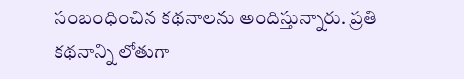సంబంధించిన కథనాలను అందిస్తున్నారు. ప్రతి కథనాన్ని లోతుగా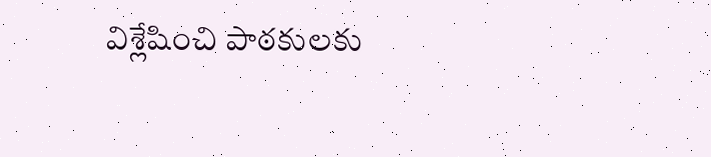విశ్లేషించి పాఠకులకు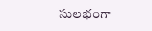సులభంగా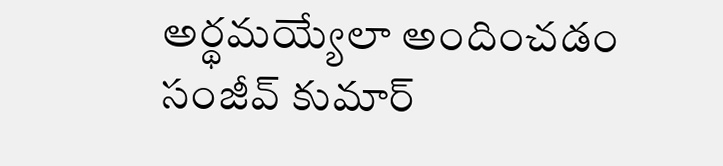అర్థమయ్యేలా అందించడం సంజీవ్ కుమార్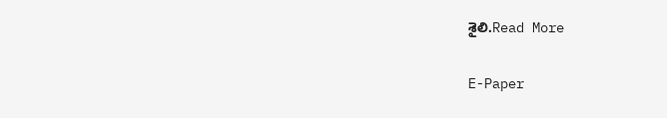శైలి.Read More

E-Paper